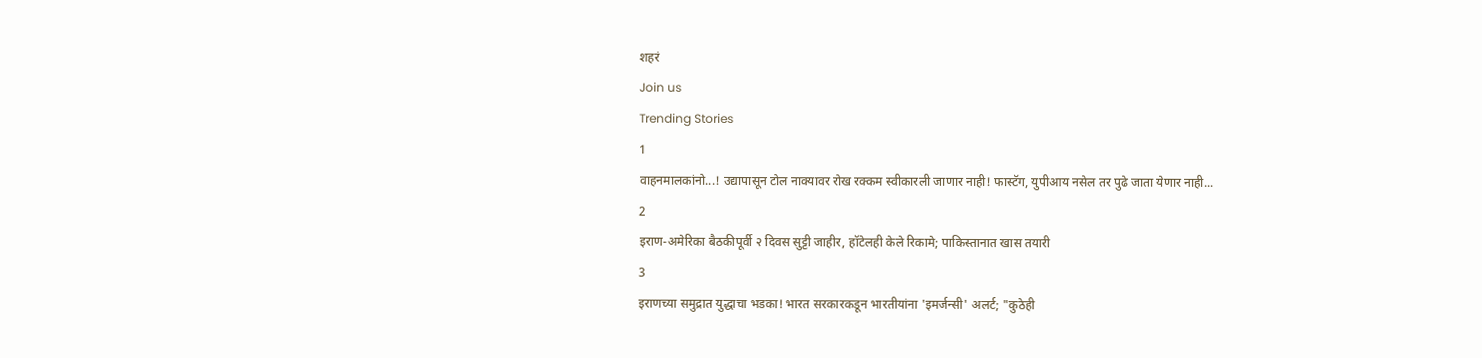शहरं
Join us
Trending Stories
1
वाहनमालकांनो...! उद्यापासून टोल नाक्यावर रोख रक्कम स्वीकारली जाणार नाही! फास्टॅग, युपीआय नसेल तर पुढे जाता येणार नाही...
2
इराण-अमेरिका बैठकीपूर्वी २ दिवस सुट्टी जाहीर, हॉटेलही केले रिकामे; पाकिस्तानात खास तयारी
3
इराणच्या समुद्रात युद्धाचा भडका! भारत सरकारकडून भारतीयांना 'इमर्जन्सी' अलर्ट; "कुठेही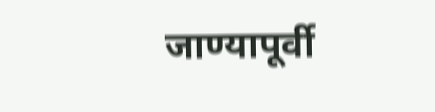जाण्यापूर्वी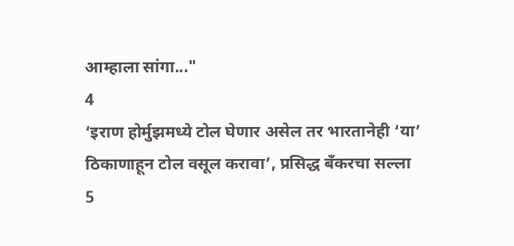आम्हाला सांगा..."
4
‘इराण होर्मुझमध्ये टोल घेणार असेल तर भारतानेही ‘या’ ठिकाणाहून टोल वसूल करावा’, प्रसिद्ध बँकरचा सल्ला
5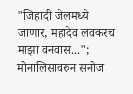"जिहादी जेलमध्ये जाणार, महादेव लवकरच माझा वनवास..."; मोनालिसावरुन सनोज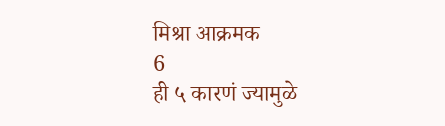मिश्रा आक्रमक
6
ही ५ कारणं ज्यामुळे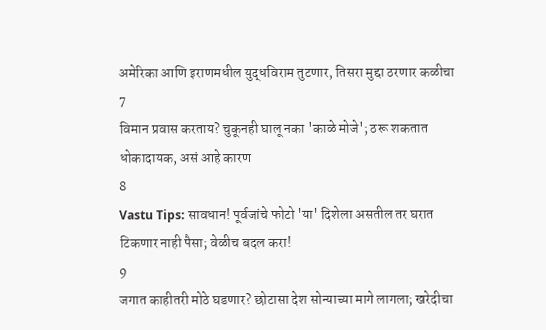अमेरिका आणि इराणमधील युद्धविराम तुटणार, तिसरा मुद्दा ठरणार कळीचा
7
विमान प्रवास करताय? चुकूनही घालू नका 'काळे मोजे'; ठरू शकतात धोकादायक, असं आहे कारण
8
Vastu Tips: सावधान! पूर्वजांचे फोटो 'या' दिशेला असतील तर घरात टिकणार नाही पैसा; वेळीच बदल करा!
9
जगात काहीतरी मोठे घडणार? छोटासा देश सोन्याच्या मागे लागला; खरेदीचा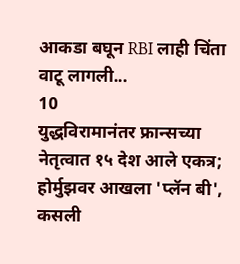आकडा बघून RBI लाही चिंता वाटू लागली...
10
युद्धविरामानंतर फ्रान्सच्या नेतृत्वात १५ देश आले एकत्र; होर्मुझवर आखला 'प्लॅन बी', कसली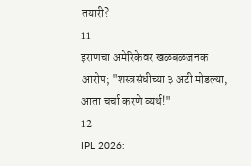तयारी?
11
इराणचा अमेरिकेवर खळबळजनक आरोप; "शस्त्रसंधीच्या ३ अटी मोडल्या, आता चर्चा करणे व्यर्थ!"
12
IPL 2026: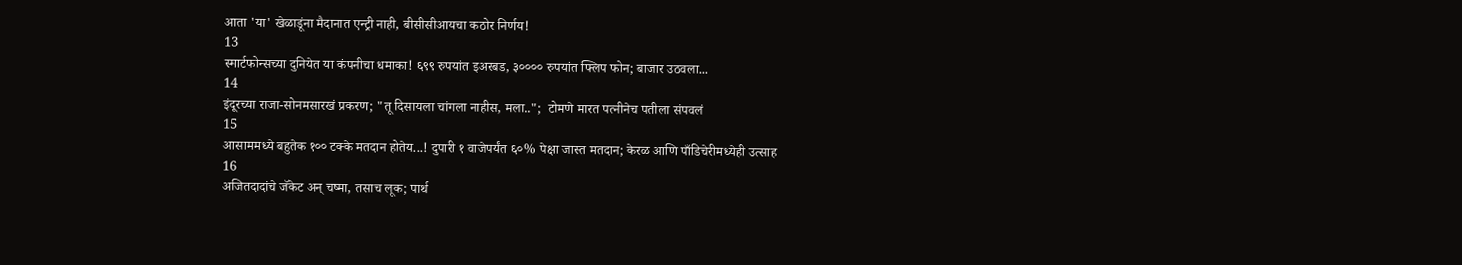आता 'या' खेळाडूंना मैदानात एन्ट्री नाही, बीसीसीआयचा कठोर निर्णय!
13
स्मार्टफोन्सच्या दुनियेत या कंपनीचा धमाका! ६९९ रुपयांत इअरबड, ३०००० रुपयांत फ्लिप फोन; बाजार उठवला...
14
इंदूरच्या राजा-सोनमसारखं प्रकरण; "तू दिसायला चांगला नाहीस, मला..";  टोमणे मारत पत्नीनेच पतीला संपवलं
15
आसाममध्ये बहुतेक १०० टक्के मतदान होतेय...! दुपारी १ वाजेपर्यंत ६०% पेक्षा जास्त मतदान; केरळ आणि पाँडिचेरीमध्येही उत्साह
16
अजितदादांचे जॅकेट अन् चष्मा, तसाच लूक; पार्थ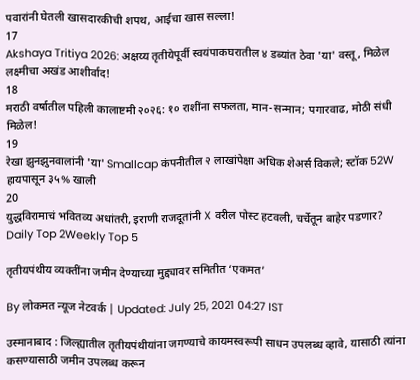पवारांनी घेतली खासदारकीची शपथ, आईचा खास सल्ला!
17
Akshaya Tritiya 2026: अक्षय्य तृतीयेपूर्वी स्वयंपाकघरातील ४ डब्यांत ठेवा 'या' वस्तू, मिळेल लक्ष्मीचा अखंड आशीर्वाद!
18
मराठी वर्षातील पहिली कालाष्टमी २०२६: १० राशींना सफलता, मान-सन्मान; पगारवाढ, मोठी संधी मिळेल!
19
रेखा झुनझुनवालांनी 'या' Smallcap कंपनीतील २ लाखांपेक्षा अधिक शेअर्स विकले; स्टॉक 52W हायपासून ३५% खाली
20
युद्धविरामाचं भवितव्य अधांतरी, इराणी राजदूतांनी X वरील पोस्ट हटवली, चर्चेतून बाहेर पडणार?
Daily Top 2Weekly Top 5

तृतीयपंथीय व्यक्तींना जमीन देण्याच्या मुद्द्यावर समितीत ‘एकमत’

By लोकमत न्यूज नेटवर्क | Updated: July 25, 2021 04:27 IST

उस्मानाबाद : जिल्ह्यातील तृतीयपंथीयांना जगण्याचे कायमस्वरूपी साधन उपलब्ध व्हावे, यासाठी त्यांना कसण्यासाठी जमीन उपलब्ध करून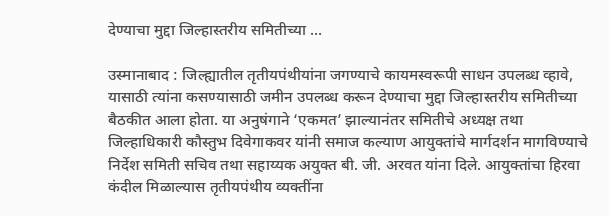देण्याचा मुद्दा जिल्हास्तरीय समितीच्या ...

उस्मानाबाद : जिल्ह्यातील तृतीयपंथीयांना जगण्याचे कायमस्वरूपी साधन उपलब्ध व्हावे, यासाठी त्यांना कसण्यासाठी जमीन उपलब्ध करून देण्याचा मुद्दा जिल्हास्तरीय समितीच्या बैठकीत आला होता. या अनुषंगाने ‘एकमत’ झाल्यानंतर समितीचे अध्यक्ष तथा जिल्हाधिकारी कौस्तुभ दिवेगाकवर यांनी समाज कल्याण आयुक्तांचे मार्गदर्शन मागविण्याचे निर्देश समिती सचिव तथा सहाय्यक अयुक्त बी. जी. अरवत यांना दिले. आयुक्तांचा हिरवा कंदील मिळाल्यास तृतीयपंथीय व्यक्तींना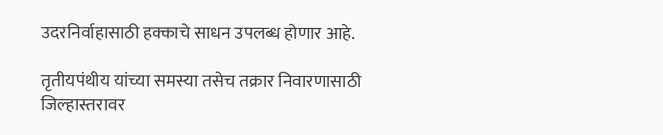उदरनिर्वाहासाठी हक्काचे साधन उपलब्ध होणार आहे.

तृतीयपंथीय यांच्या समस्या तसेच तक्रार निवारणासाठी जिल्हास्तरावर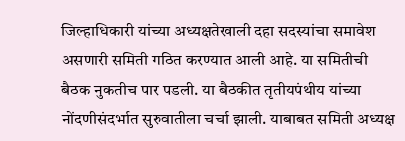जिल्हाधिकारी यांच्या अध्यक्षतेखाली दहा सदस्यांचा समावेश असणारी समिती गठित करण्यात आली आहे. या समितीची बैठक नुकतीच पार पडली. या बैठकीत तृतीयपंथीय यांच्या नोंदणीसंदर्भात सुरुवातीला चर्चा झाली. याबाबत समिती अध्यक्ष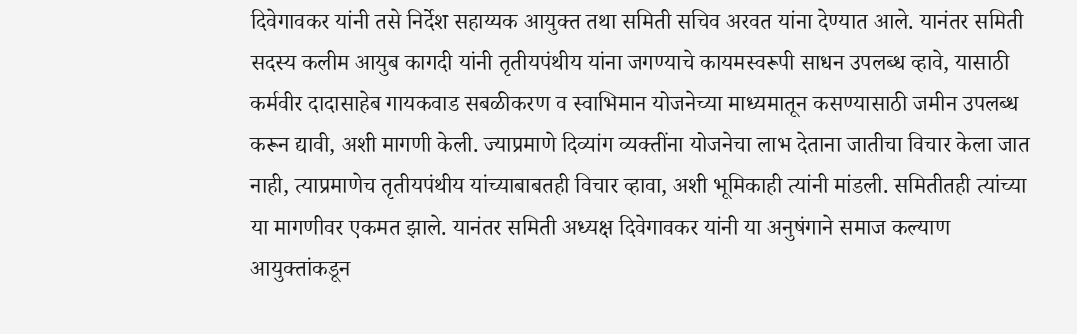दिवेगावकर यांनी तसे निर्देश सहाय्यक आयुक्त तथा समिती सचिव अरवत यांना देण्यात आले. यानंतर समिती सदस्य कलीम आयुब कागदी यांनी तृतीयपंथीय यांना जगण्याचे कायमस्वरूपी साधन उपलब्ध व्हावे, यासाठी कर्मवीर दादासाहेब गायकवाड सबळीकरण व स्वाभिमान योजनेच्या माध्यमातून कसण्यासाठी जमीन उपलब्ध करून द्यावी, अशी मागणी केली. ज्याप्रमाणे दिव्यांग व्यक्तींना योजनेचा लाभ देताना जातीचा विचार केला जात नाही, त्याप्रमाणेच तृतीयपंथीय यांच्याबाबतही विचार व्हावा, अशी भूमिकाही त्यांनी मांडली. समितीतही त्यांच्या या मागणीवर एकमत झाले. यानंतर समिती अध्यक्ष दिवेगावकर यांनी या अनुषंगाने समाज कल्याण आयुक्तांकडून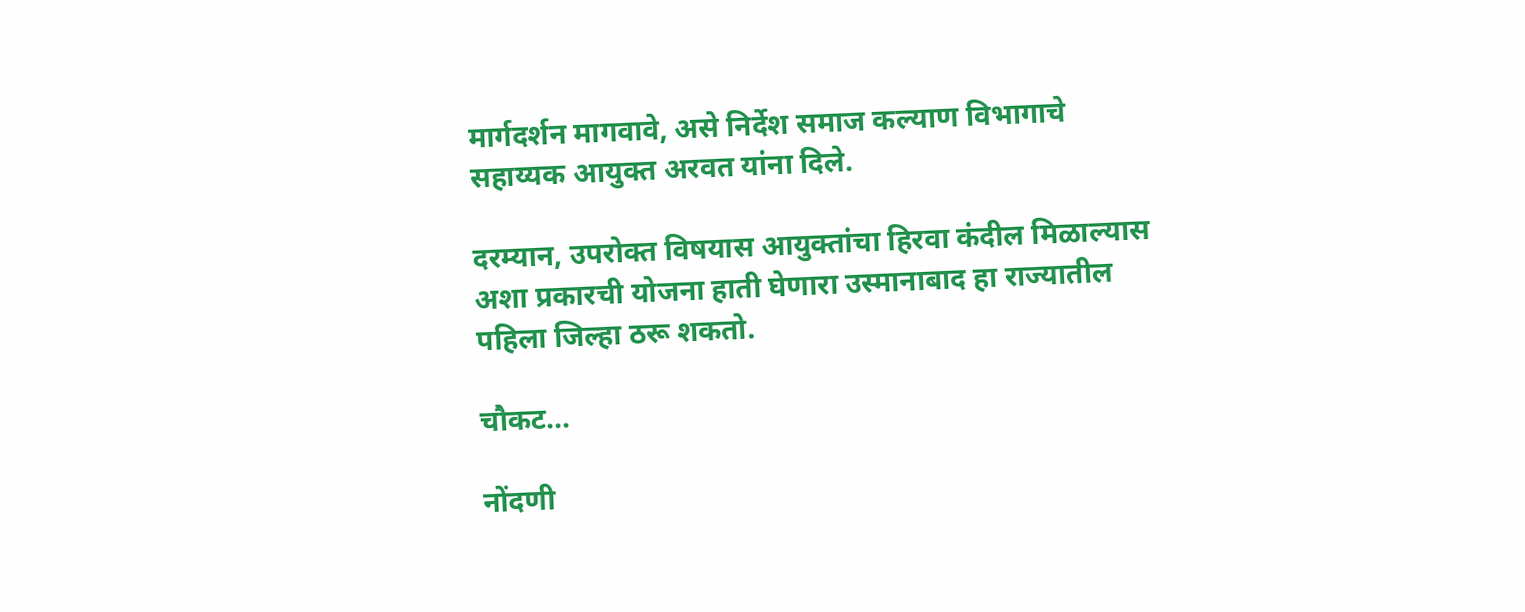मार्गदर्शन मागवावे, असे निर्देश समाज कल्याण विभागाचे सहाय्यक आयुक्त अरवत यांना दिले.

दरम्यान, उपरोक्त विषयास आयुक्तांचा हिरवा कंदील मिळाल्यास अशा प्रकारची योजना हाती घेणारा उस्मानाबाद हा राज्यातील पहिला जिल्हा ठरू शकतो.

चौकट...

नोंदणी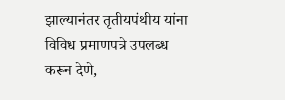झाल्यानंतर तृतीयपंथीय यांना विविध प्रमाणपत्रे उपलब्ध करून देणे,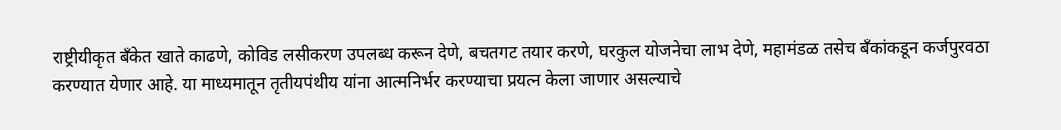राष्ट्रीयीकृत बॅंकेत खाते काढणे, कोविड लसीकरण उपलब्ध करून देणे, बचतगट तयार करणे, घरकुल योजनेचा लाभ देणे, महामंडळ तसेच बॅंकांकडून कर्जपुरवठा करण्यात येणार आहे. या माध्यमातून तृतीयपंथीय यांना आत्मनिर्भर करण्याचा प्रयत्न केला जाणार असल्याचे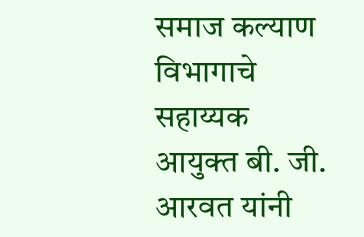समाज कल्याण विभागाचे सहाय्यक आयुक्त बी. जी. आरवत यांनी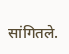सांगितले.